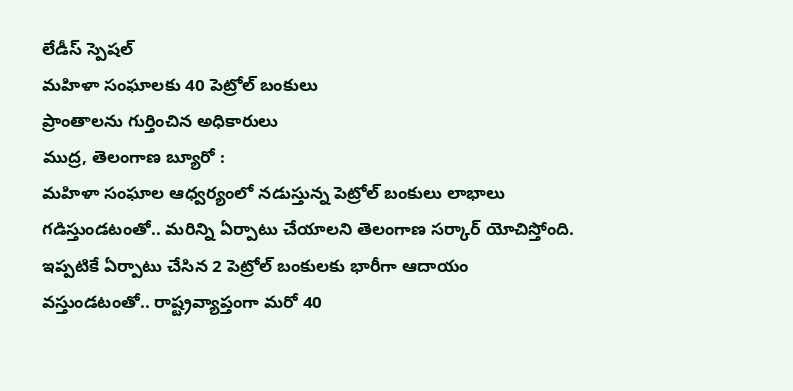లేడీస్ స్పెషల్
మహిళా సంఘాలకు 40 పెట్రోల్ బంకులు
ప్రాంతాలను గుర్తించిన అధికారులు
ముద్ర, తెలంగాణ బ్యూరో :
మహిళా సంఘాల ఆధ్వర్యంలో నడుస్తున్న పెట్రోల్ బంకులు లాభాలు గడిస్తుండటంతో.. మరిన్ని ఏర్పాటు చేయాలని తెలంగాణ సర్కార్ యోచిస్తోంది. ఇప్పటికే ఏర్పాటు చేసిన 2 పెట్రోల్ బంకులకు భారీగా ఆదాయం వస్తుండటంతో.. రాష్ట్రవ్యాప్తంగా మరో 40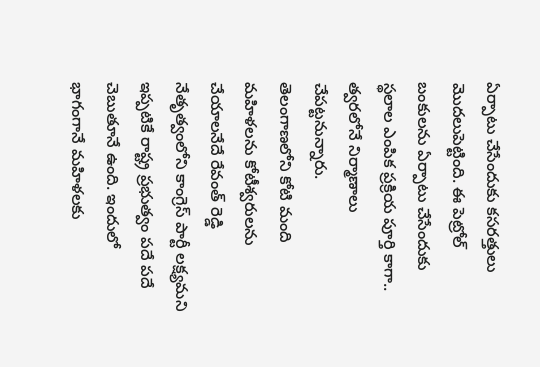ఏర్పాటు చేసేందుకు కసరత్తులు మొదలుపెట్టింది. ఈ పెట్రోల్ బంకులను ఏర్పాటు చేసేందుకు స్థలాల ఎంపిక ప్రక్రియ పూర్తి కాగా.. త్వరలోనే నిర్మాణాలు చేపట్టనున్నారు.
తెలంగాణలోని కోటి మంది మహిళలను కోటీశ్వరులను చేయాలనేదే రేవంత్ రెడ్డి నేతృత్వంలోని కాంగ్రెస్ పార్టీ లక్ష్యమని ఇప్పటికే రాష్ట్ర ప్రభుత్వం పదే పదే చెబుతూనే ఉంది. ఇందులో భాగంగానే మహిళలకు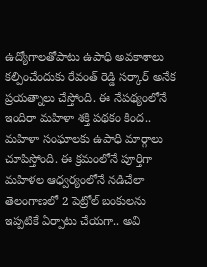ఉద్యోగాలతోపాటు ఉపాధి అవకాశాలు కల్పించేందుకు రేవంత్ రెడ్డి సర్కార్ అనేక ప్రయత్నాలు చేస్తోంది. ఈ నేపథ్యంలోనే ఇందిరా మహిళా శక్తి పథకం కింద.. మహిళా సంఘాలకు ఉపాధి మార్గాలు చూపిస్తోంది. ఈ క్రమంలోనే పూర్తిగా మహిళల ఆధ్వర్యంలోనే నడిచేలా తెలంగాణలో 2 పెట్రోల్ బంకులను ఇప్పటికే ఏర్పాటు చేయగా.. అవి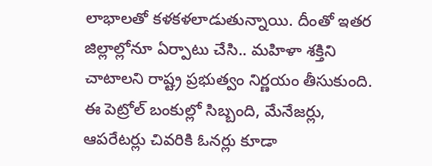లాభాలతో కళకళలాడుతున్నాయి. దీంతో ఇతర జిల్లాల్లోనూ ఏర్పాటు చేసి.. మహిళా శక్తిని చాటాలని రాష్ట్ర ప్రభుత్వం నిర్ణయం తీసుకుంది.
ఈ పెట్రోల్ బంకుల్లో సిబ్బంది, మేనేజర్లు, ఆపరేటర్లు చివరికి ఓనర్లు కూడా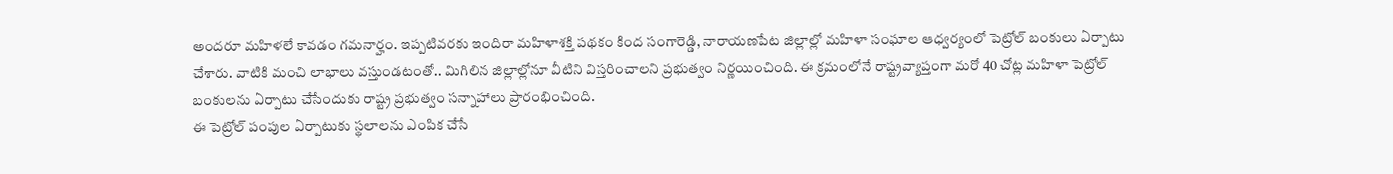అందరూ మహిళలే కావడం గమనార్హం. ఇప్పటివరకు ఇందిరా మహిళాశక్తి పథకం కింద సంగారెడ్డి, నారాయణపేట జిల్లాల్లో మహిళా సంఘాల ఆధ్వర్యంలో పెట్రోల్ బంకులు ఏర్పాటు చేశారు. వాటికి మంచి లాభాలు వస్తుండటంతో.. మిగిలిన జిల్లాల్లోనూ వీటిని విస్తరించాలని ప్రభుత్వం నిర్ణయించింది. ఈ క్రమంలోనే రాష్ట్రవ్యాప్తంగా మరో 40 చోట్ల మహిళా పెట్రోల్ బంకులను ఏర్పాటు చేసేందుకు రాష్ట్ర ప్రభుత్వం సన్నాహాలు ప్రారంభించింది.
ఈ పెట్రోల్ పంపుల ఏర్పాటుకు స్థలాలను ఎంపిక చేసే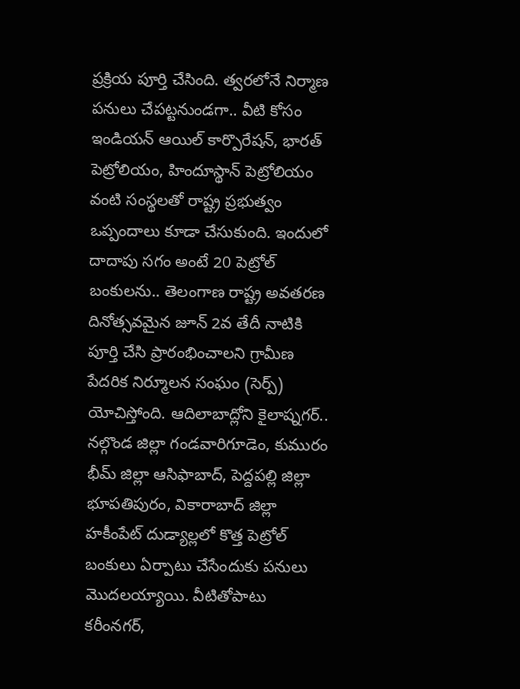ప్రక్రియ పూర్తి చేసింది. త్వరలోనే నిర్మాణ పనులు చేపట్టనుండగా.. వీటి కోసం ఇండియన్ ఆయిల్ కార్పొరేషన్, భారత్ పెట్రోలియం, హిందూస్థాన్ పెట్రోలియం వంటి సంస్థలతో రాష్ట్ర ప్రభుత్వం ఒప్పందాలు కూడా చేసుకుంది. ఇందులో దాదాపు సగం అంటే 20 పెట్రోల్ బంకులను.. తెలంగాణ రాష్ట్ర అవతరణ దినోత్సవమైన జూన్ 2వ తేదీ నాటికి పూర్తి చేసి ప్రారంభించాలని గ్రామీణ పేదరిక నిర్మూలన సంఘం (సెర్ప్) యోచిస్తోంది. ఆదిలాబాద్లోని కైలాష్నగర్.. నల్గొండ జిల్లా గండవారిగూడెం, కుమురం భీమ్ జిల్లా ఆసిఫాబాద్, పెద్దపల్లి జిల్లా భూపతిపురం, వికారాబాద్ జిల్లా హకీంపేట్ దుడ్యాల్లలో కొత్త పెట్రోల్ బంకులు ఏర్పాటు చేసేందుకు పనులు మొదలయ్యాయి. వీటితోపాటు కరీంనగర్,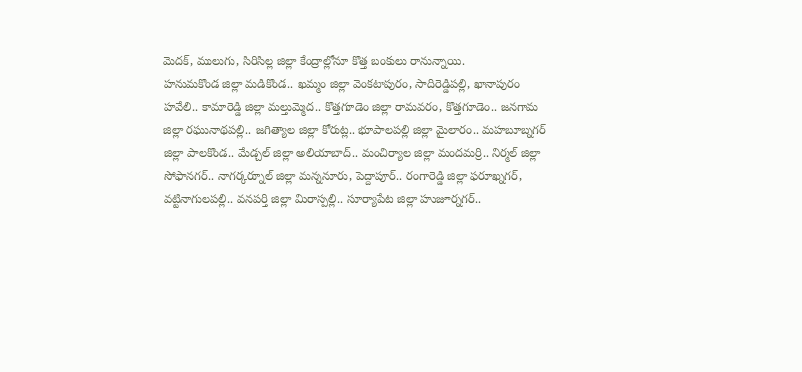మెదక్, ములుగు, సిరిసిల్ల జిల్లా కేంద్రాల్లోనూ కొత్త బంకులు రానున్నాయి.
హనుమకొండ జిల్లా మడికొండ.. ఖమ్మం జిల్లా వెంకటాపురం, సాదిరెడ్డిపల్లి, ఖానాపురం హవేలి.. కామారెడ్డి జిల్లా మల్తుమ్మెద.. కొత్తగూడెం జిల్లా రామవరం, కొత్తగూడెం.. జనగామ జిల్లా రఘునాథపల్లి.. జగిత్యాల జిల్లా కోరుట్ల.. భూపాలపల్లి జిల్లా మైలారం.. మహబూబ్నగర్ జిల్లా పాలకొండ.. మేడ్చల్ జిల్లా అలియాబాద్.. మంచిర్యాల జిల్లా మందమర్రి.. నిర్మల్ జిల్లా సోఫానగర్.. నాగర్కర్నూల్ జిల్లా మన్ననూరు, పెద్దాపూర్.. రంగారెడ్డి జిల్లా ఫరూఖ్నగర్, వట్టినాగులపల్లి.. వనపర్తి జిల్లా మిరాస్పల్లి.. సూర్యాపేట జిల్లా హుజూర్నగర్..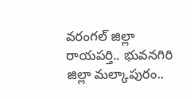వరంగల్ జిల్లా రాయపర్తి.. భువనగిరి జిల్లా మల్కాపురం..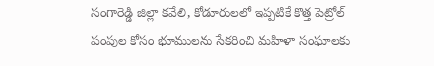సంగారెడ్డి జిల్లా కవేలి, కోడూరులలో ఇప్పటికే కొత్త పెట్రోల్ పంపుల కోసం భూములను సేకరించి మహిళా సంఘాలకు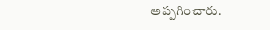అప్పగించారు.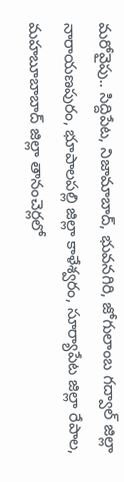మరోవైపు.. సిద్దిపేట, నిజామాబాద్, భువనగిరి, జోగులాంబ గద్వాల్ జిల్లా నారాయణపురం, భూపాలపల్లి జిల్లా కాళేశ్వరం, సూర్యాపేట జిల్లా రేపాల, మహబూబాబాద్ జిల్లా తానంచెర్లలో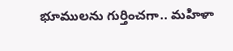భూములను గుర్తించగా.. మహిళా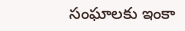సంఘాలకు ఇంకా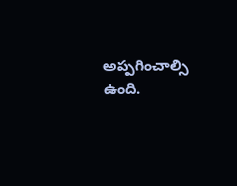అప్పగించాల్సి ఉంది.